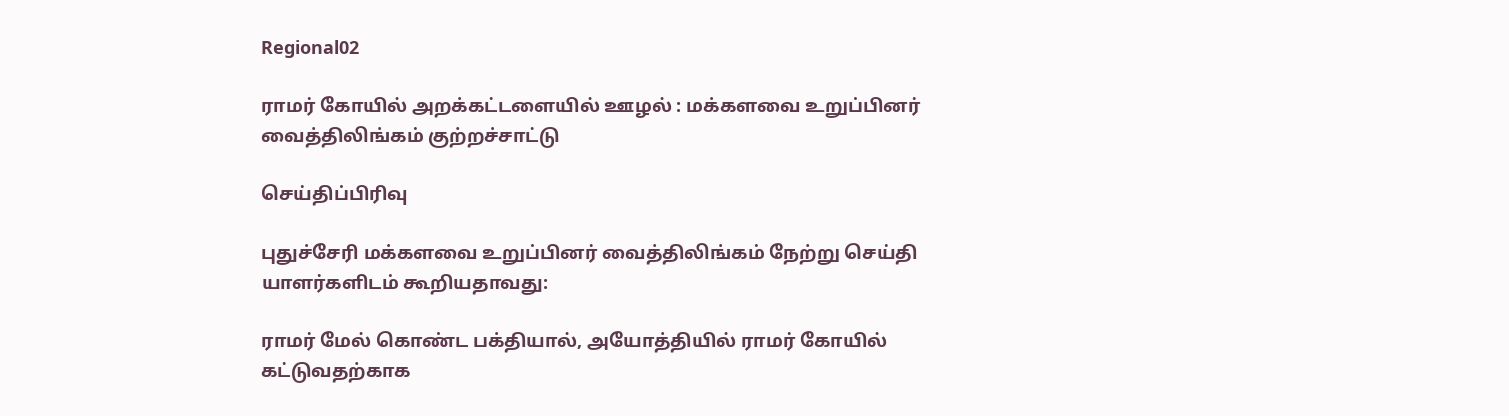Regional02

ராமர் கோயில் அறக்கட்டளையில் ஊழல் : மக்களவை உறுப்பினர் வைத்திலிங்கம் குற்றச்சாட்டு

செய்திப்பிரிவு

புதுச்சேரி மக்களவை உறுப்பினர் வைத்திலிங்கம் நேற்று செய்தி யாளர்களிடம் கூறியதாவது:

ராமர் மேல் கொண்ட பக்தியால், அயோத்தியில் ராமர் கோயில் கட்டுவதற்காக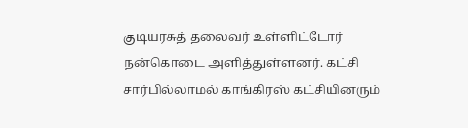குடியரசுத் தலைவர் உள்ளிட்டோர் நன்கொடை அளித்துள்ளனர். கட்சி சார்பில்லாமல் காங்கிரஸ் கட்சியினரும்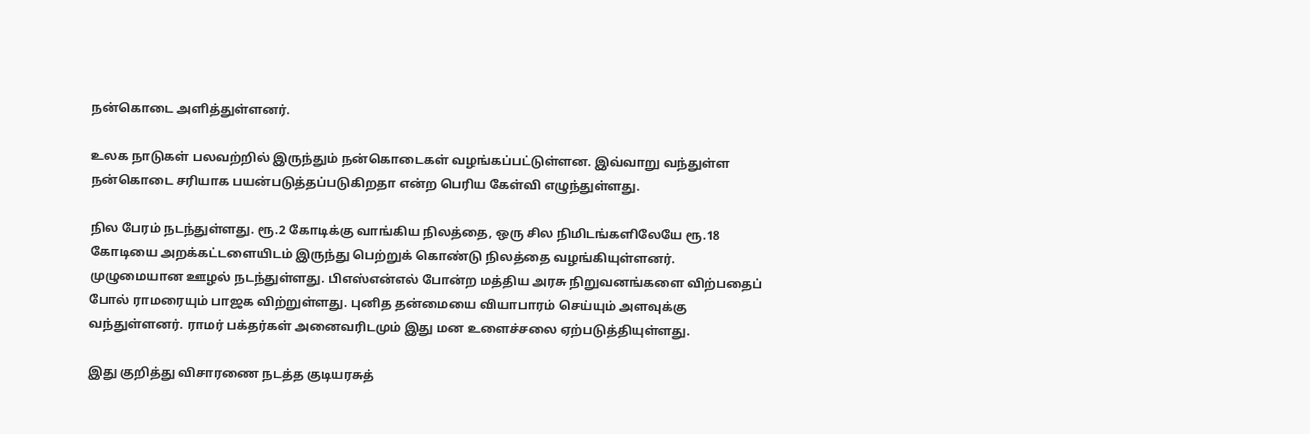நன்கொடை அளித்துள்ளனர்.

உலக நாடுகள் பலவற்றில் இருந்தும் நன்கொடைகள் வழங்கப்பட்டுள்ளன. இவ்வாறு வந்துள்ள நன்கொடை சரியாக பயன்படுத்தப்படுகிறதா என்ற பெரிய கேள்வி எழுந்துள்ளது.

நில பேரம் நடந்துள்ளது. ரூ.2 கோடிக்கு வாங்கிய நிலத்தை, ஒரு சில நிமிடங்களிலேயே ரூ.18 கோடியை அறக்கட்டளையிடம் இருந்து பெற்றுக் கொண்டு நிலத்தை வழங்கியுள்ளனர். முழுமையான ஊழல் நடந்துள்ளது. பிஎஸ்என்எல் போன்ற மத்திய அரசு நிறுவனங்களை விற்பதைப் போல் ராமரையும் பாஜக விற்றுள்ளது. புனித தன்மையை வியாபாரம் செய்யும் அளவுக்கு வந்துள்ளனர். ராமர் பக்தர்கள் அனைவரிடமும் இது மன உளைச்சலை ஏற்படுத்தியுள்ளது.

இது குறித்து விசாரணை நடத்த குடியரசுத்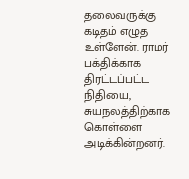தலைவருக்கு கடிதம் எழுத உள்ளேன். ராமர் பக்திக்காக திரட்டப்பட்ட நிதியை, சுயநலத்திற்காக கொள்ளை அடிக்கின்றனர்.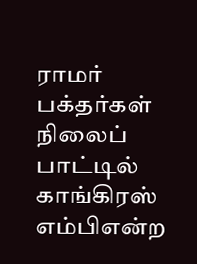ராமர் பக்தர்கள் நிலைப் பாட்டில் காங்கிரஸ் எம்பிஎன்ற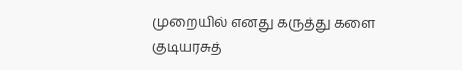முறையில் எனது கருத்து களை குடியரசுத்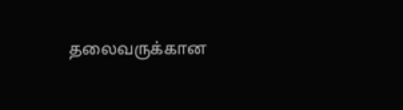தலைவருக்கான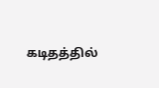கடிதத்தில்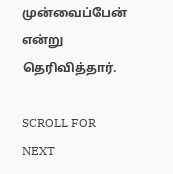முன்வைப்பேன் என்று தெரிவித்தார்.

SCROLL FOR NEXT